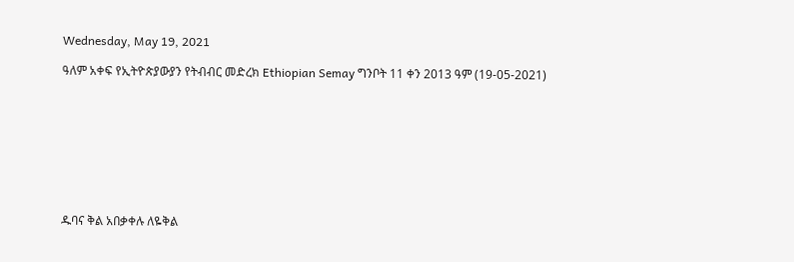Wednesday, May 19, 2021

ዓለም አቀፍ የኢትዮጵያውያን የትብብር መድረክ Ethiopian Semay ግንቦት 11 ቀን 2013 ዓም (19-05-2021)









ዱባና ቅል አበቃቀሉ ለዬቅል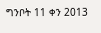ግንቦት 11 ቀን 2013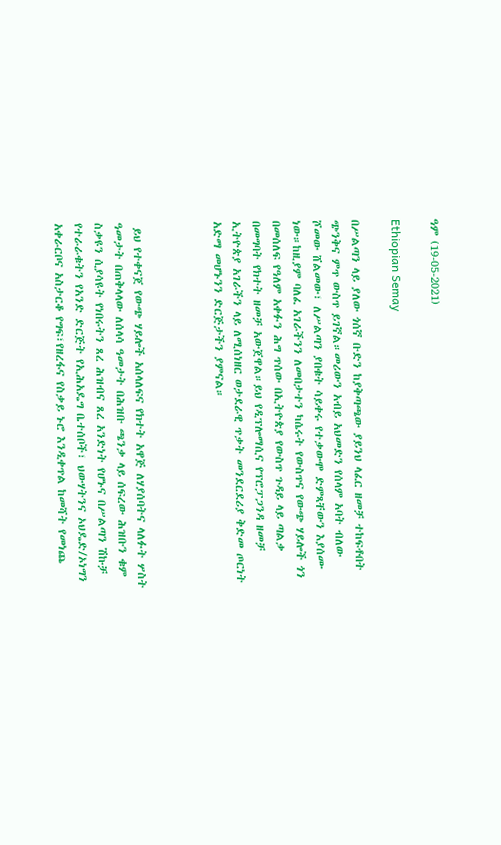ዓም (19-05-2021)

Ethiopian Semay

በሥልጣን ላይ ያለው ጎሰኛ ቡድን ከያቅጣጫው ያይንህ ላፈር ዘመቻ ተከፍቶበት ጭንቅና ምጥ ውስጥ ይገኛል።መሪውን አብይ አህመድን የሰላም አባት ብለው ሾመው ሸልመው፣ ለሥልጣን ያበቁት ሳይቀሩ የተቃውሞ ድምጻቸውን እያሰሙ ነው።ከዚያም ባለፈ አገራችንን ለመበታተን ካሴሩት የውስጥና የውጭ ሃይሎች ጎን በመሰለፍ የዓለም አቀፉን ሕግ ጥሰው በኢትዮጵያ የውስጥ ጉዳይ ላይ ጣልቃ በመግባት የክተት ዘመቻ አውጀዋል።ይህ የዲፕሎማሲና የፕሮፓጋንዳ ዘመቻ ኢትዮጵያ አገራችን ላይ ለሚሰነዘር ወታደራዊ ጥቃት መንደርደሪያ ቅድመ ጦርነት አድማ መሆኑንን ድርጅታችን ያምናል።



 ይህ የተቀናጀ የውጭ ሃይሎች አሰላለፍና የክተት አዋጅ ለሃያሰባትና ላለፉት ሦስት ዓመታት በጠቅላላው ለሰላሳ ዓመታት በሕዝቡ ጫንቃ ላይ ሰፍረው ሕዝቡን ቁም ስቃዩን ሲያሳዩት የነበሩትን ጸረ ሕዝብና ጸረ አንድነት የሆኑና በሥልጣን ሽኩቻ የተራራቁትን የአንድ ድርጅት የኢሕአዴግ ቤተሰቦች፣ ህውሃትንና ኦህዴድ/ኦነግን አቀራርቦና አስታርቆ የግፍ፣የዘረፋና የስቃይ ኑሮ እንዲቀጥል ከመሻት የመነጨ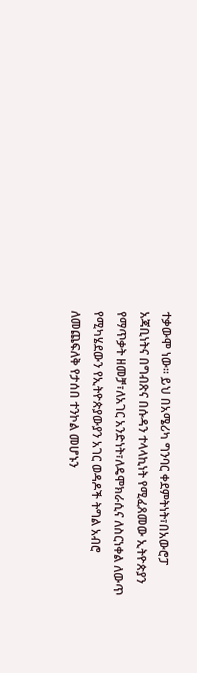ተቃውሞ ነው። ይህ በአሜሪካ ግንባር ቀደምትነት፣በአውሮፓ አጃቢነትና በግብጽና በሱዳን ተላላኪነት የሚፈጸመው ኢትዮጵያን የማጥቃት ዘመቻ፣ለአገር አንድነት፣ለዴሞክራሲና ለስርነቀል ለውጥ የሚካሄደውን የኢትዮጵያውያን አገር ወዳዶች ትግል አብሮ ለመጨፍለቅ የታሰበ ተንኮል መሆኑን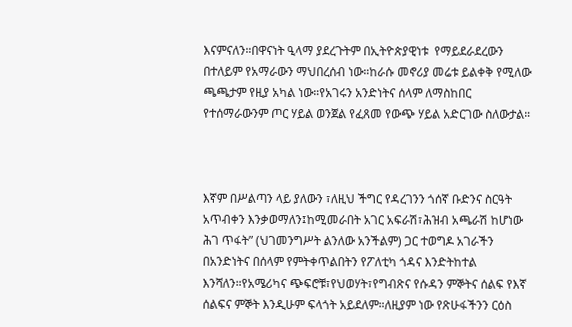እናምናለን።በዋናነት ዒላማ ያደረጉትም በኢትዮጵያዊነቱ  የማይደራደረውን በተለይም የአማራውን ማህበረሰብ ነው።ከራሱ መኖሪያ መሬቱ ይልቀቅ የሚለው ጫጫታም የዚያ አካል ነው።የአገሩን አንድነትና ሰላም ለማስከበር የተሰማራውንም ጦር ሃይል ወንጀል የፈጸመ የውጭ ሃይል አድርገው ስለውታል።



እኛም በሥልጣን ላይ ያለውን ፣ለዚህ ችግር የዳረገንን ጎሰኛ ቡድንና ስርዓት አጥብቀን እንቃወማለን፤ከሚመራበት አገር አፍራሽ፣ሕዝብ አጫራሽ ከሆነው ሕገ ጥፋት” (ህገመንግሥት ልንለው አንችልም) ጋር ተወግዶ አገራችን በአንድነትና በሰላም የምትቀጥልበትን የፖለቲካ ጎዳና እንድትከተል እንሻለን።የአሜሪካና ጭፍሮቹ፣የህወሃት፣የግብጽና የሱዳን ምኞትና ሰልፍ የእኛ ሰልፍና ምኞት እንዲሁም ፍላጎት አይደለም።ለዚያም ነው የጽሁፋችንን ርዕስ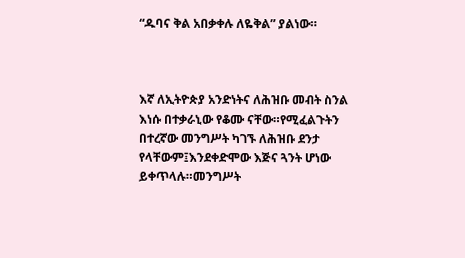“ዱባና ቅል አበቃቀሉ ለዬቅል” ያልነው።



እኛ ለኢትዮጵያ አንድነትና ለሕዝቡ መብት ስንል እነሱ በተቃራኒው የቆሙ ናቸው።የሚፈልጉትን በተረኛው መንግሥት ካገኙ ለሕዝቡ ደንታ የላቸውም፤እንደቀድሞው እጅና ጓንት ሆነው ይቀጥላሉ።መንግሥት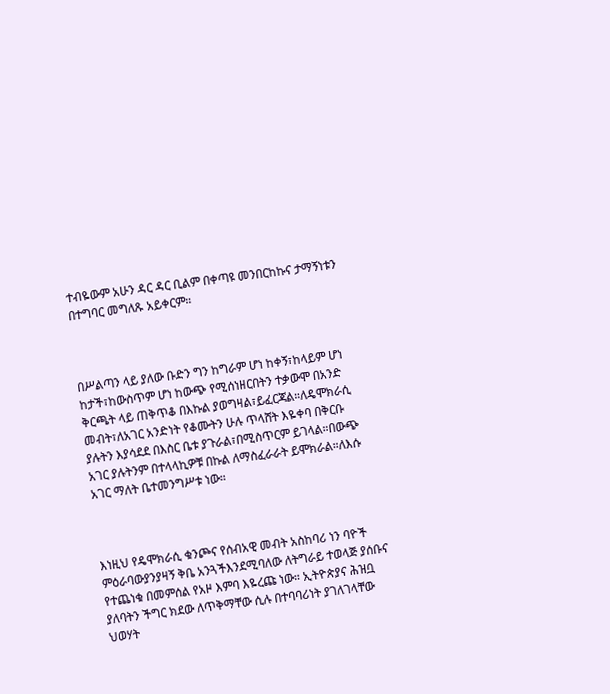ተብዬውም አሁን ዳር ዳር ቢልም በቀጣዩ መንበርከኩና ታማኝነቱን በተግባር መግለጹ አይቀርም።



በሥልጣን ላይ ያለው ቡድን ግን ከግራም ሆነ ከቀኝ፣ከላይም ሆነ ከታች፣ከውስጥም ሆነ ከውጭ የሚሰነዘርበትን ተቃውሞ በአንድ ቅርጫት ላይ ጠቅጥቆ በእኩል ያወግዛል፣ይፈርጃል።ለዴሞክራሲ መብት፣ለአገር አንድነት የቆሙትን ሁሉ ጥላሸት እዬቀባ በቅርቡ ያሉትን እያሳደደ በእስር ቤቱ ያጉራል፣በሚስጥርም ይገላል።በውጭ አገር ያሉትንም በተላላኪዎቹ በኩል ለማስፈራራት ይሞክራል።ለእሱ አገር ማለት ቤተመንግሥቱ ነው።



እነዚህ የዴሞክራሲ ቁንጮና የሰብአዊ መብት አስከባሪ ነን ባዮች ምዕራባውያንያዛኝ ቅቤ አንጓችእንደሚባለው ለትግራይ ተወላጅ ያሰቡና የተጨነቁ በመምሰል የአዞ እምባ እዬረጩ ነው። ኢትዮጵያና ሕዝቧ ያለባትን ችግር ክደው ለጥቅማቸው ሲሉ በተባባሪነት ያገለገላቸው ህወሃት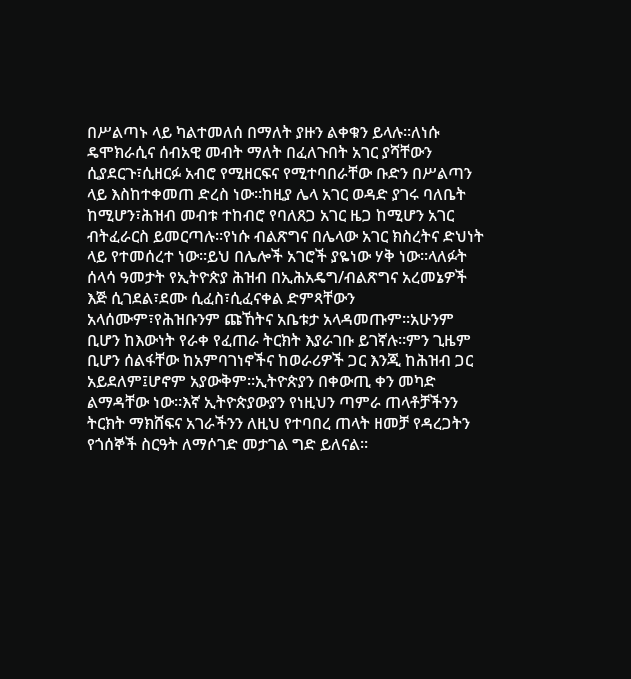በሥልጣኑ ላይ ካልተመለሰ በማለት ያዙን ልቀቁን ይላሉ።ለነሱ ዴሞክራሲና ሰብአዊ መብት ማለት በፈለጉበት አገር ያሻቸውን ሲያደርጉ፣ሲዘርፉ አብሮ የሚዘርፍና የሚተባበራቸው ቡድን በሥልጣን ላይ እስከተቀመጠ ድረስ ነው።ከዚያ ሌላ አገር ወዳድ ያገሩ ባለቤት ከሚሆን፣ሕዝብ መብቱ ተከብሮ የባለጸጋ አገር ዜጋ ከሚሆን አገር ብትፈራርስ ይመርጣሉ።የነሱ ብልጽግና በሌላው አገር ክስረትና ድህነት ላይ የተመሰረተ ነው።ይህ በሌሎች አገሮች ያዬነው ሃቅ ነው።ላለፉት ሰላሳ ዓመታት የኢትዮጵያ ሕዝብ በኢሕአዴግ/ብልጽግና አረመኔዎች እጅ ሲገደል፣ደሙ ሲፈስ፣ሲፈናቀል ድምጻቸውን አላሰሙም፣የሕዝቡንም ጩኸትና አቤቱታ አላዳመጡም።አሁንም ቢሆን ከእውነት የራቀ የፈጠራ ትርክት እያራገቡ ይገኛሉ።ምን ጊዜም ቢሆን ሰልፋቸው ከአምባገነኖችና ከወራሪዎች ጋር እንጂ ከሕዝብ ጋር አይደለም፤ሆኖም አያውቅም።ኢትዮጵያን በቀውጢ ቀን መካድ ልማዳቸው ነው።እኛ ኢትዮጵያውያን የነዚህን ጣምራ ጠላቶቻችንን ትርክት ማክሸፍና አገራችንን ለዚህ የተባበረ ጠላት ዘመቻ የዳረጋትን የጎሰኞች ስርዓት ለማሶገድ መታገል ግድ ይለናል።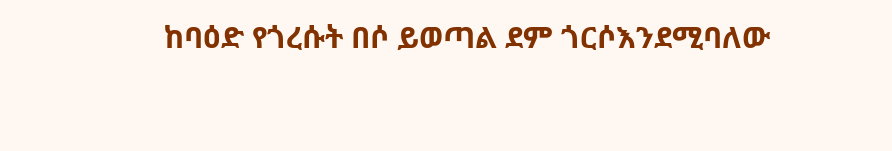ከባዕድ የጎረሱት በሶ ይወጣል ደም ጎርሶእንደሚባለው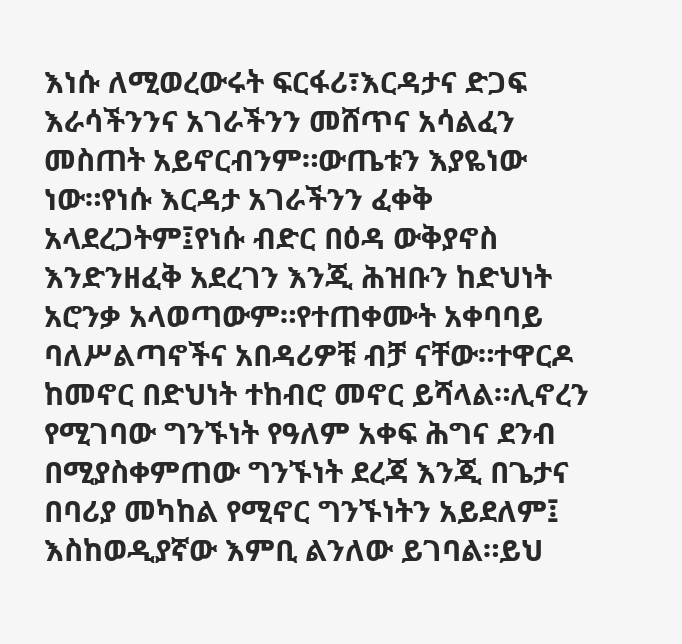እነሱ ለሚወረውሩት ፍርፋሪ፣እርዳታና ድጋፍ እራሳችንንና አገራችንን መሸጥና አሳልፈን መስጠት አይኖርብንም።ውጤቱን እያዬነው ነው።የነሱ እርዳታ አገራችንን ፈቀቅ አላደረጋትም፤የነሱ ብድር በዕዳ ውቅያኖስ እንድንዘፈቅ አደረገን እንጂ ሕዝቡን ከድህነት አሮንቃ አላወጣውም።የተጠቀሙት አቀባባይ ባለሥልጣኖችና አበዳሪዎቹ ብቻ ናቸው።ተዋርዶ ከመኖር በድህነት ተከብሮ መኖር ይሻላል።ሊኖረን የሚገባው ግንኙነት የዓለም አቀፍ ሕግና ደንብ በሚያስቀምጠው ግንኙነት ደረጃ እንጂ በጌታና በባሪያ መካከል የሚኖር ግንኙነትን አይደለም፤ እስከወዲያኛው እምቢ ልንለው ይገባል።ይህ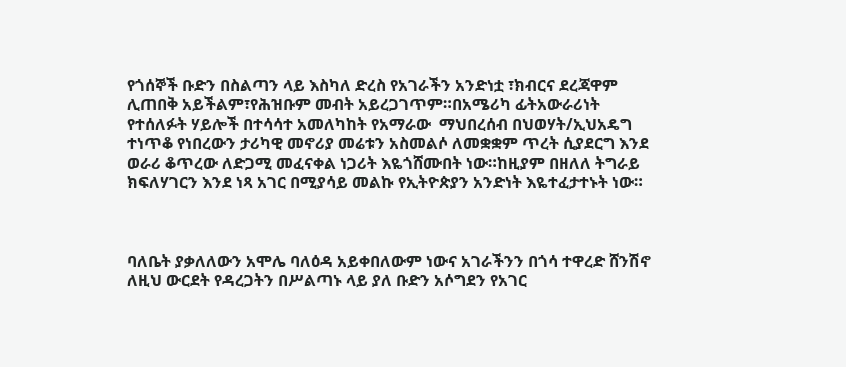የጎሰኞች ቡድን በስልጣን ላይ እስካለ ድረስ የአገራችን አንድነቷ ፣ክብርና ደረጃዋም ሊጠበቅ አይችልም፣የሕዝቡም መብት አይረጋገጥም።በአሜሪካ ፊትአውራሪነት የተሰለፉት ሃይሎች በተሳሳተ አመለካከት የአማራው  ማህበረሰብ በህወሃት/ኢህአዴግ ተነጥቆ የነበረውን ታሪካዊ መኖሪያ መሬቱን አስመልሶ ለመቋቋም ጥረት ሲያደርግ እንደ ወራሪ ቆጥረው ለድጋሚ መፈናቀል ነጋሪት እዬጎሸሙበት ነው።ከዚያም በዘለለ ትግራይ ክፍለሃገርን እንደ ነጻ አገር በሚያሳይ መልኩ የኢትዮጵያን አንድነት እዬተፈታተኑት ነው።



ባለቤት ያቃለለውን አሞሌ ባለዕዳ አይቀበለውም ነውና አገራችንን በጎሳ ተዋረድ ሸንሽኖ ለዚህ ውርደት የዳረጋትን በሥልጣኑ ላይ ያለ ቡድን አሶግደን የአገር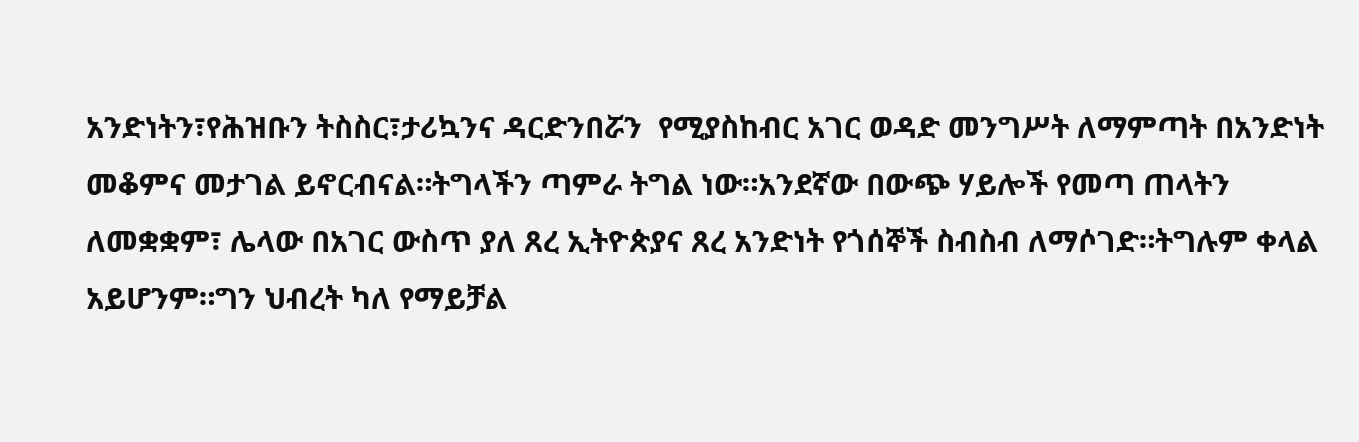አንድነትን፣የሕዝቡን ትስስር፣ታሪኳንና ዳርድንበሯን  የሚያስከብር አገር ወዳድ መንግሥት ለማምጣት በአንድነት መቆምና መታገል ይኖርብናል።ትግላችን ጣምራ ትግል ነው።አንደኛው በውጭ ሃይሎች የመጣ ጠላትን ለመቋቋም፣ ሌላው በአገር ውስጥ ያለ ጸረ ኢትዮጵያና ጸረ አንድነት የጎሰኞች ስብስብ ለማሶገድ።ትግሉም ቀላል አይሆንም።ግን ህብረት ካለ የማይቻል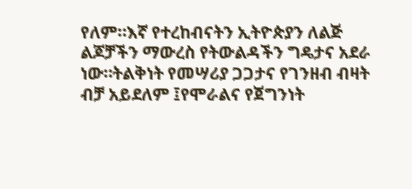የለም።እኛ የተረከብናትን ኢትዮጵያን ለልጅ ልጆቻችን ማውረስ የትውልዳችን ግዴታና አደራ ነው።ትልቅነት የመሣሪያ ጋጋታና የገንዘብ ብዛት ብቻ አይደለም ፤የሞራልና የጀግንነት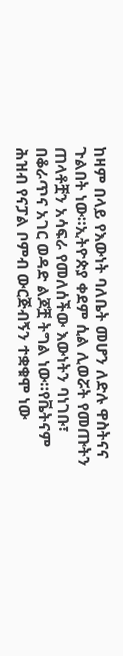ከዛም በላይ የእውነት ባለቤት መሆን ለድሉ ዋስትናና ጉልበት ነው።ኢትዮጵያ ቀደም ሲል ሊወሯት የመጡትን ጠላቶቿን አሳፍራ የመለሰችው እውነትን ባነገቡ፣ በቆራጥና አገር ወዳድ ልጆቿ ትግል ነው።የቬትናም ሕዝብ የናፓል ቦምብ ውርጅብኝን ተቋቁሞ ነው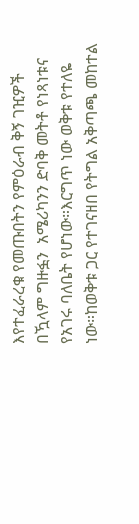እየተፈራረቁ የመጡበትን የምዕራብ ቅኝ ገዢዎች በዃላም ግዙፏን  አሜሪካንን ድባቅ መትቶ የነጻነቱና የአገሩ ባለቤት የሆነው።እርግጥ ነው ወቅቱ የተለዬ ነው።ከወቅቱ ጋር የተገናዘበ የትግል አቅጣጫ መከተል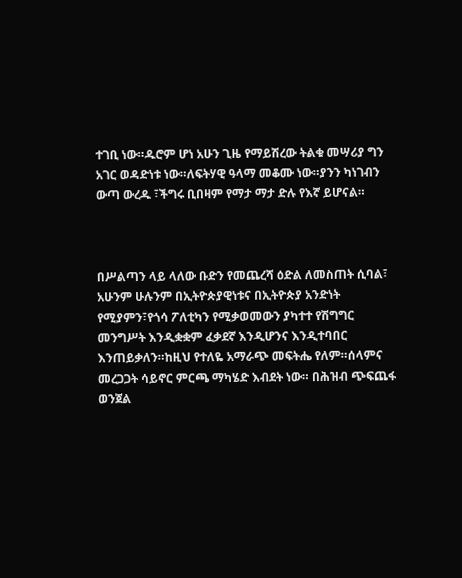ተገቢ ነው።ዱሮም ሆነ አሁን ጊዜ የማይሽረው ትልቁ መሣሪያ ግን አገር ወዳድነቱ ነው።ለፍትሃዊ ዓላማ መቆሙ ነው።ያንን ካነገብን ውጣ ውረዱ ፣ችግሩ ቢበዛም የማታ ማታ ድሉ የእኛ ይሆናል።



በሥልጣን ላይ ላለው ቡድን የመጨረሻ ዕድል ለመስጠት ሲባል፣ አሁንም ሁሉንም በኢትዮጵያዊነቱና በኢትዮጵያ አንድነት የሚያምን፣የጎሳ ፖለቲካን የሚቃወመውን ያካተተ የሽግግር መንግሥት እንዲቋቋም ፈቃደኛ እንዲሆንና እንዲተባበር እንጠይቃለን።ከዚህ የተለዬ አማራጭ መፍትሔ የለም።ሰላምና መረጋጋት ሳይኖር ምርጫ ማካሄድ እብደት ነው። በሕዝብ ጭፍጨፋ ወንጀል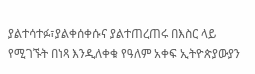ያልተሳተፉ፣ያልቀሰቀሱና ያልተጠረጠሩ በእስር ላይ የሚገኙት በነጻ እንዲለቀቁ የዓለም አቀፍ ኢትዮጵያውያን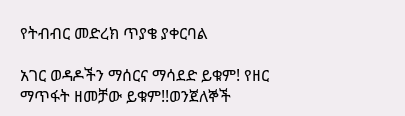የትብብር መድረክ ጥያቄ ያቀርባል

አገር ወዳዶችን ማሰርና ማሳደድ ይቁም! የዘር ማጥፋት ዘመቻው ይቁም!!ወንጀለኞች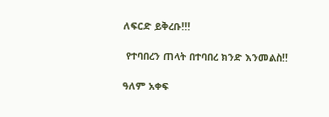ለፍርድ ይቅረቡ!!!

 የተባበረን ጠላት በተባበረ ክንድ እንመልስ!!

ዓለም አቀፍ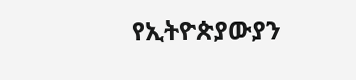የኢትዮጵያውያን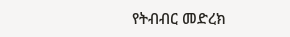የትብብር መድረክ